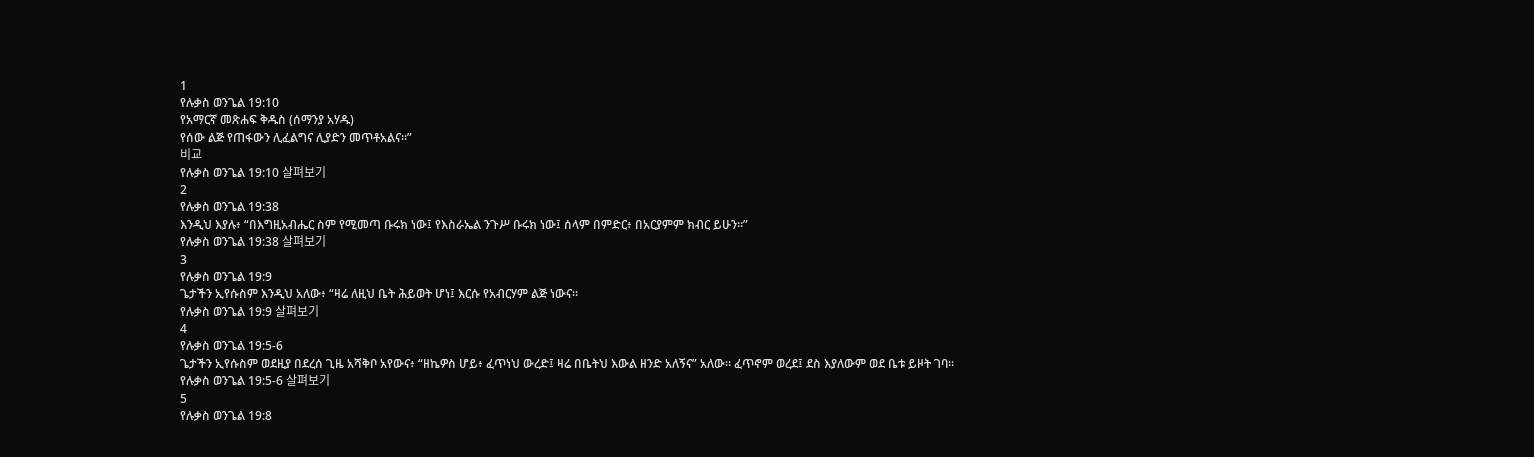1
የሉቃስ ወንጌል 19:10
የአማርኛ መጽሐፍ ቅዱስ (ሰማንያ አሃዱ)
የሰው ልጅ የጠፋውን ሊፈልግና ሊያድን መጥቶአልና።”
비교
የሉቃስ ወንጌል 19:10 살펴보기
2
የሉቃስ ወንጌል 19:38
እንዲህ እያሉ፥ “በእግዚአብሔር ስም የሚመጣ ቡሩክ ነው፤ የእስራኤል ንጉሥ ቡሩክ ነው፤ ሰላም በምድር፥ በአርያምም ክብር ይሁን።”
የሉቃስ ወንጌል 19:38 살펴보기
3
የሉቃስ ወንጌል 19:9
ጌታችን ኢየሱስም እንዲህ አለው፥ “ዛሬ ለዚህ ቤት ሕይወት ሆነ፤ እርሱ የአብርሃም ልጅ ነውና።
የሉቃስ ወንጌል 19:9 살펴보기
4
የሉቃስ ወንጌል 19:5-6
ጌታችን ኢየሱስም ወደዚያ በደረሰ ጊዜ አሻቅቦ አየውና፥ “ዘኬዎስ ሆይ፥ ፈጥነህ ውረድ፤ ዛሬ በቤትህ እውል ዘንድ አለኝና” አለው። ፈጥኖም ወረደ፤ ደስ እያለውም ወደ ቤቱ ይዞት ገባ።
የሉቃስ ወንጌል 19:5-6 살펴보기
5
የሉቃስ ወንጌል 19:8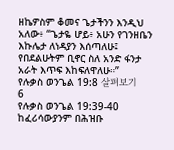ዘኬዎስም ቆመና ጌታችንን እንዲህ አለው፥ “ጌታዬ ሆይ፥ አሁን የገንዘቤን እኩሌታ ለነዳያን እሰጣለሁ፤ የበደልሁትም ቢኖር ስለ አንድ ፋንታ አራት እጥፍ እከፍለዋለሁ።”
የሉቃስ ወንጌል 19:8 살펴보기
6
የሉቃስ ወንጌል 19:39-40
ከፈሪሳውያንም በሕዝቡ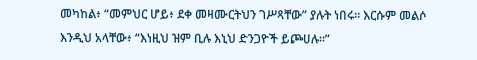መካከል፥ “መምህር ሆይ፥ ደቀ መዛሙርትህን ገሥጻቸው” ያሉት ነበሩ። እርሱም መልሶ እንዲህ አላቸው፥ “እነዚህ ዝም ቢሉ እኒህ ድንጋዮች ይጮሀሉ።”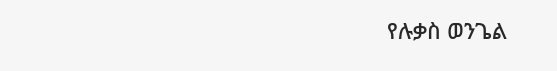የሉቃስ ወንጌል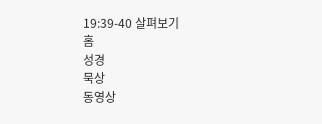19:39-40 살펴보기
홈
성경
묵상
동영상